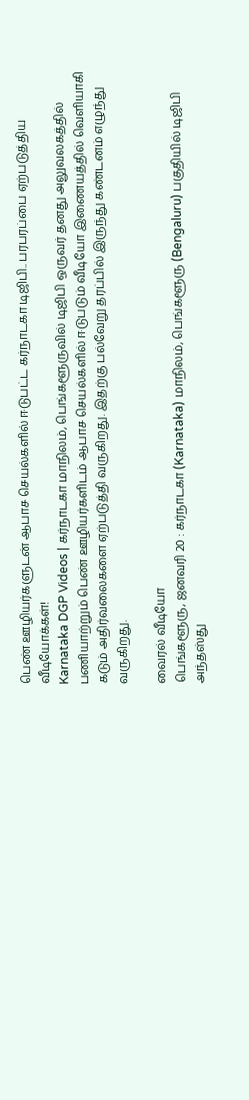பெண் ஊழியர்களுடன் ஆபாச செயல்களில் ஈடுபட்ட கர்நாடகா டிஜிபி.. பரபரப்பை ஏற்படுத்திய வீடியோக்கள்!
Karnataka DGP Videos | கர்நாடகா மாநிலம், பெங்களூருவில் டிஜிபி ஒருவர் தனது அலுவலகத்தில் பணியாற்றும் பெண் ஊழியர்களிடம் ஆபாச செயல்களில் ஈடுபடும் வீடியோ இணையத்தில் வெளியாகி கடும் அதிர்வலைகளை ஏற்படுத்தி வருகிறது. இதற்கு பல்வேறு தரப்பில் இருந்து கண்டனம் எழுந்து வருகிறது.

வைரல் வீடியோ
பெங்களூரு, ஜனவரி 20 : கர்நாடகா (Karnataka) மாநிலம், பெங்களூரு (Bengaluru) பகுதியில் டிஜிபி அந்தஸ்து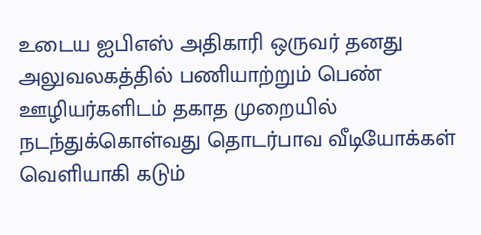உடைய ஐபிஎஸ் அதிகாரி ஒருவர் தனது அலுவலகத்தில் பணியாற்றும் பெண் ஊழியர்களிடம் தகாத முறையில் நடந்துக்கொள்வது தொடர்பாவ வீடியோக்கள் வெளியாகி கடும்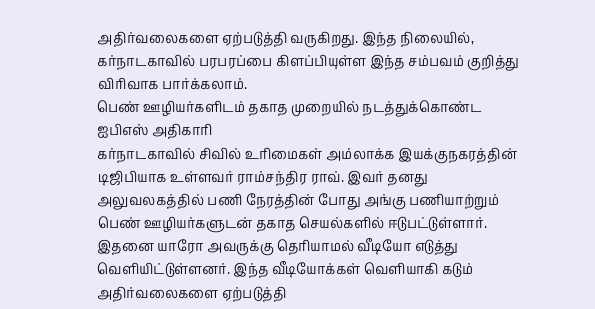அதிர்வலைகளை ஏற்படுத்தி வருகிறது. இந்த நிலையில், கர்நாடகாவில் பரபரப்பை கிளப்பியுள்ள இந்த சம்பவம் குறித்து விரிவாக பார்க்கலாம்.
பெண் ஊழியர்களிடம் தகாத முறையில் நடத்துக்கொண்ட ஐபிஎஸ் அதிகாரி
கர்நாடகாவில் சிவில் உரிமைகள் அம்லாக்க இயக்குநகரத்தின் டிஜிபியாக உள்ளவர் ராம்சந்திர ராவ். இவர் தனது அலுவலகத்தில் பணி நேரத்தின் போது அங்கு பணியாற்றும் பெண் ஊழியர்களுடன் தகாத செயல்களில் ஈடுபட்டுள்ளார். இதனை யாரோ அவருக்கு தெரியாமல் வீடியோ எடுத்து வெளியிட்டுள்ளனர். இந்த வீடியோக்கள் வெளியாகி கடும் அதிர்வலைகளை ஏற்படுத்தி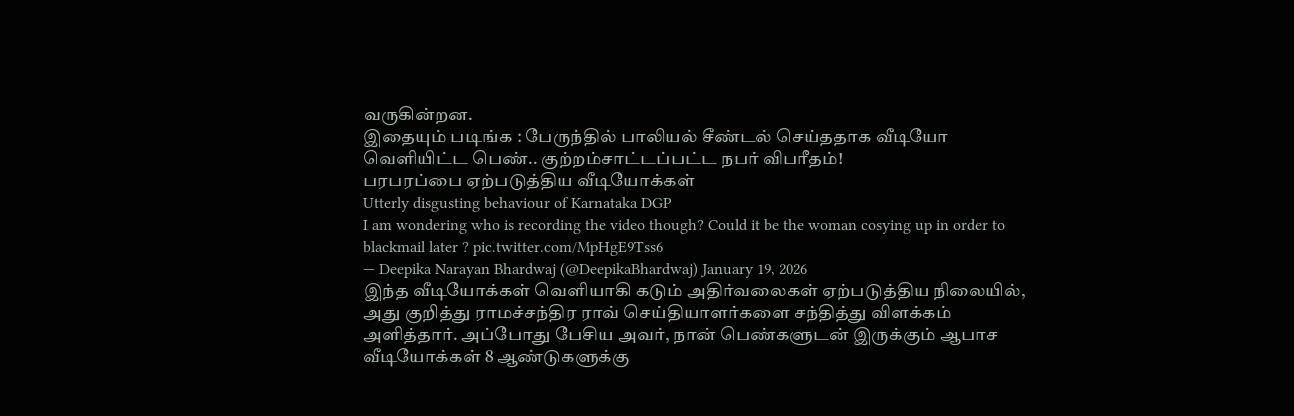வருகின்றன.
இதையும் படிங்க : பேருந்தில் பாலியல் சீண்டல் செய்ததாக வீடியோ வெளியிட்ட பெண்.. குற்றம்சாட்டப்பட்ட நபர் விபரீதம்!
பரபரப்பை ஏற்படுத்திய வீடியோக்கள்
Utterly disgusting behaviour of Karnataka DGP
I am wondering who is recording the video though? Could it be the woman cosying up in order to blackmail later ? pic.twitter.com/MpHgE9Tss6
— Deepika Narayan Bhardwaj (@DeepikaBhardwaj) January 19, 2026
இந்த வீடியோக்கள் வெளியாகி கடும் அதிர்வலைகள் ஏற்படுத்திய நிலையில், அது குறித்து ராமச்சந்திர ராவ் செய்தியாளர்களை சந்தித்து விளக்கம் அளித்தார். அப்போது பேசிய அவர், நான் பெண்களுடன் இருக்கும் ஆபாச வீடியோக்கள் 8 ஆண்டுகளுக்கு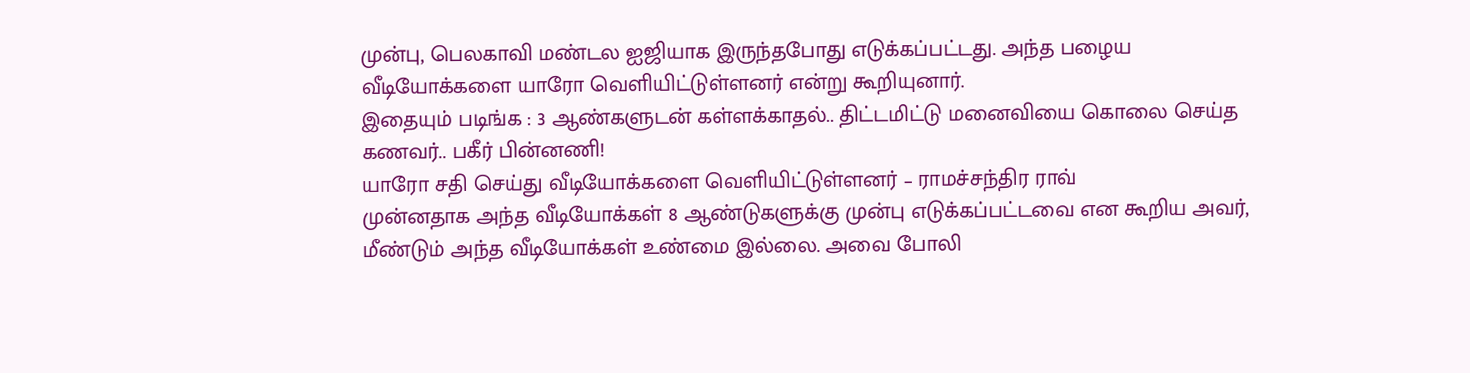முன்பு, பெலகாவி மண்டல ஐஜியாக இருந்தபோது எடுக்கப்பட்டது. அந்த பழைய வீடியோக்களை யாரோ வெளியிட்டுள்ளனர் என்று கூறியுனார்.
இதையும் படிங்க : 3 ஆண்களுடன் கள்ளக்காதல்.. திட்டமிட்டு மனைவியை கொலை செய்த கணவர்.. பகீர் பின்னணி!
யாரோ சதி செய்து வீடியோக்களை வெளியிட்டுள்ளனர் – ராமச்சந்திர ராவ்
முன்னதாக அந்த வீடியோக்கள் 8 ஆண்டுகளுக்கு முன்பு எடுக்கப்பட்டவை என கூறிய அவர், மீண்டும் அந்த வீடியோக்கள் உண்மை இல்லை. அவை போலி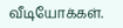வீடியோக்கள்.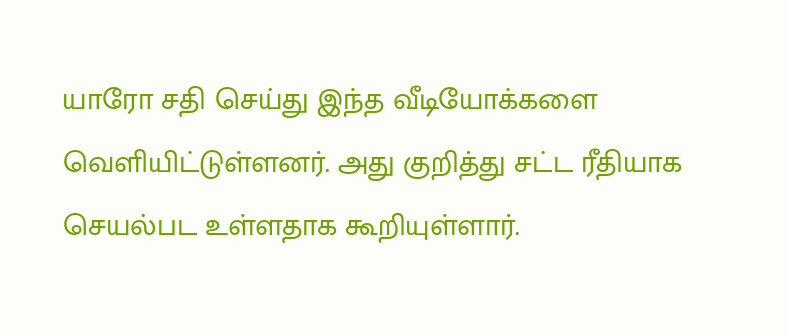யாரோ சதி செய்து இந்த வீடியோக்களை வெளியிட்டுள்ளனர். அது குறித்து சட்ட ரீதியாக செயல்பட உள்ளதாக கூறியுள்ளார்.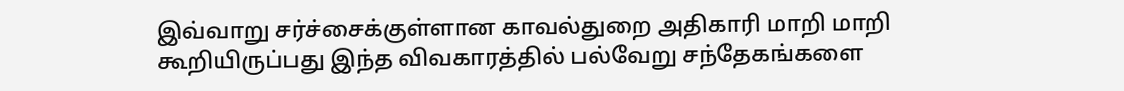இவ்வாறு சர்ச்சைக்குள்ளான காவல்துறை அதிகாரி மாறி மாறி கூறியிருப்பது இந்த விவகாரத்தில் பல்வேறு சந்தேகங்களை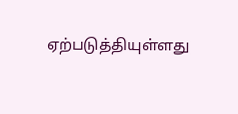ஏற்படுத்தியுள்ளது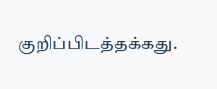குறிப்பிடத்தக்கது.